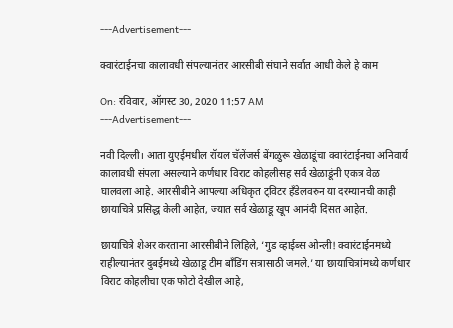---Advertisement---

क्वारंटाईनचा कालावधी संपल्यानंतर आरसीबी संघाने सर्वात आधी केले हे काम

On: रविवार, ऑगस्ट 30, 2020 11:57 AM
---Advertisement---

नवी दिल्ली। आता युएईमधील रॉयल चॅलेंजर्स बेंगळुरू खेळाडूंचा क्वारंटाईनचा अनिवार्य कालावधी संपला असल्याने कर्णधार विराट कोहलीसह सर्व खेळाडूंनी एकत्र वेळ घालवला आहे. आरसीबीने आपल्या अधिकृत ट्विटर हँडेलवरुन या दरम्यानची काही छायाचित्रे प्रसिद्ध केली आहेत, ज्यात सर्व खेळाडू खूप आनंदी दिसत आहेत.

छायाचित्रे शेअर करताना आरसीबीने लिहिले, ‘गुड व्हाईब्स ओन्ली! क्वारंटाईनमध्ये राहील्यानंतर दुबईमध्ये खेळाडू टीम बाँडिंग सत्रासाठी जमले.’ या छायाचित्रांमध्ये कर्णधार विराट कोहलीचा एक फोटो देखील आहे,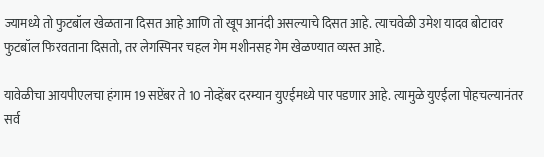ज्यामध्ये तो फुटबॉल खेळताना दिसत आहे आणि तो खूप आनंदी असल्याचे दिसत आहे. त्याचवेळी उमेश यादव बोटावर फुटबॉल फिरवताना दिसतो, तर लेगस्पिनर चहल गेम मशीनसह गेम खेळण्यात व्यस्त आहे.

यावेळीचा आयपीएलचा हंगाम 19 सप्टेंबर ते 10 नोव्हेंबर दरम्यान युएईमध्ये पार पडणार आहे. त्यामुळे युएईला पोहचल्यानंतर सर्व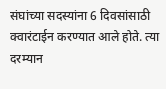संघांच्या सदस्यांना 6 दिवसांसाठी क्वारंटाईन करण्यात आले होते. त्या दरम्यान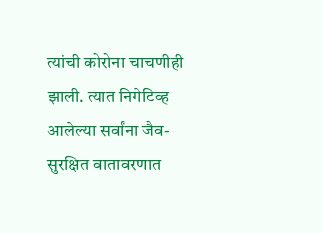त्यांची कोरोना चाचणीही झाली. त्यात निगेटिव्ह आलेल्या सर्वांना जैव-सुरक्षित वातावरणात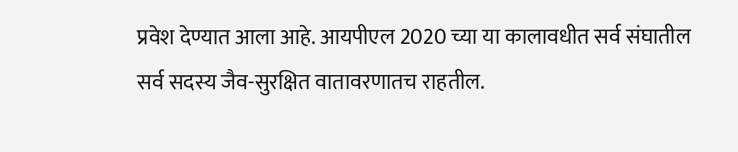प्रवेश देण्यात आला आहे. आयपीएल 2020 च्या या कालावधीत सर्व संघातील सर्व सदस्य जैव-सुरक्षित वातावरणातच राहतील.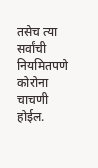तसेच त्या सर्वांची नियमितपणे कोरोना चाचणी होईल.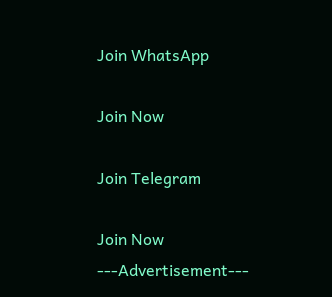Join WhatsApp

Join Now

Join Telegram

Join Now
---Advertisement---